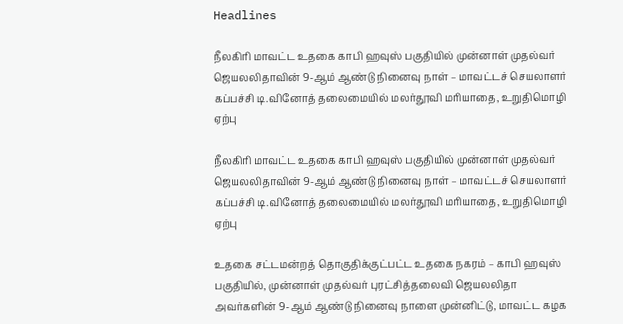Headlines

நீலகிரி மாவட்ட உதகை காபி ஹவுஸ் பகுதியில் முன்னாள் முதல்வர் ஜெயலலிதாவின் 9-ஆம் ஆண்டு நினைவு நாள் – மாவட்டச் செயலாளர் கப்பச்சி டி.வினோத் தலைமையில் மலர்தூவி மரியாதை, உறுதிமொழி ஏற்பு

நீலகிரி மாவட்ட உதகை காபி ஹவுஸ் பகுதியில் முன்னாள் முதல்வர் ஜெயலலிதாவின் 9-ஆம் ஆண்டு நினைவு நாள் – மாவட்டச் செயலாளர் கப்பச்சி டி.வினோத் தலைமையில் மலர்தூவி மரியாதை, உறுதிமொழி ஏற்பு

உதகை சட்டமன்றத் தொகுதிக்குட்பட்ட உதகை நகரம் – காபி ஹவுஸ் பகுதியில், முன்னாள் முதல்வர் புரட்சித்தலைவி ஜெயலலிதா அவர்களின் 9-ஆம் ஆண்டு நினைவு நாளை முன்னிட்டு, மாவட்ட கழக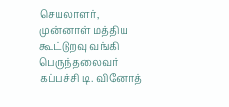செயலாளர், முன்னாள் மத்திய கூட்டுறவு வங்கி பெருந்தலைவர் கப்பச்சி டி. வினோத்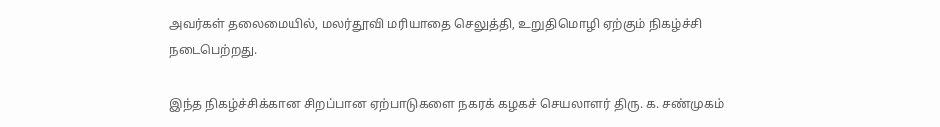அவர்கள் தலைமையில், மலர்தூவி மரியாதை செலுத்தி, உறுதிமொழி ஏற்கும் நிகழ்ச்சி நடைபெற்றது.

இந்த நிகழ்ச்சிக்கான சிறப்பான ஏற்பாடுகளை நகரக் கழகச் செயலாளர் திரு. க. சண்முகம்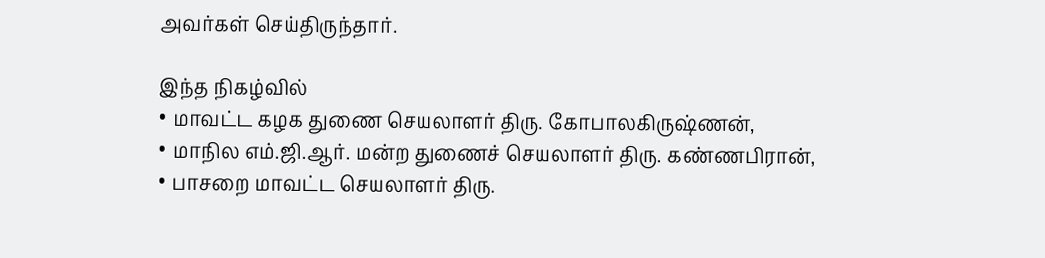அவர்கள் செய்திருந்தார்.

இந்த நிகழ்வில்
• மாவட்ட கழக துணை செயலாளர் திரு. கோபாலகிருஷ்ணன்,
• மாநில எம்.ஜி.ஆர். மன்ற துணைச் செயலாளர் திரு. கண்ணபிரான்,
• பாசறை மாவட்ட செயலாளர் திரு.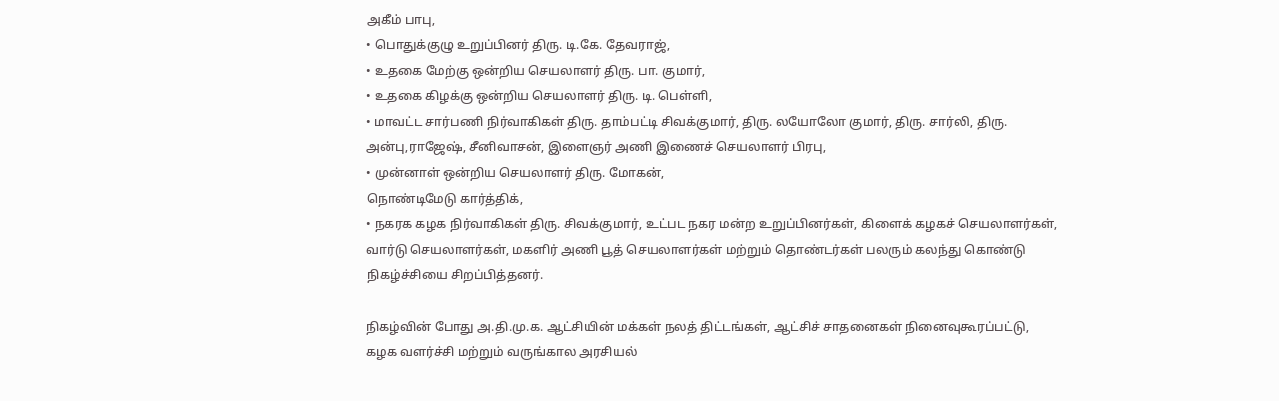அகீம் பாபு,
• பொதுக்குழு உறுப்பினர் திரு. டி.கே. தேவராஜ்,
• உதகை மேற்கு ஒன்றிய செயலாளர் திரு. பா. குமார்,
• உதகை கிழக்கு ஒன்றிய செயலாளர் திரு. டி. பெள்ளி,
• மாவட்ட சார்பணி நிர்வாகிகள் திரு. தாம்பட்டி சிவக்குமார், திரு. லயோலோ குமார், திரு. சார்லி, திரு. அன்பு,ராஜேஷ், சீனிவாசன், இளைஞர் அணி இணைச் செயலாளர் பிரபு,
• முன்னாள் ஒன்றிய செயலாளர் திரு. மோகன்,
நொண்டிமேடு கார்த்திக்,
• நகரக கழக நிர்வாகிகள் திரு. சிவக்குமார், உட்பட நகர மன்ற உறுப்பினர்கள், கிளைக் கழகச் செயலாளர்கள், வார்டு செயலாளர்கள், மகளிர் அணி பூத் செயலாளர்கள் மற்றும் தொண்டர்கள் பலரும் கலந்து கொண்டு நிகழ்ச்சியை சிறப்பித்தனர்.

நிகழ்வின் போது அ.தி.மு.க. ஆட்சியின் மக்கள் நலத் திட்டங்கள், ஆட்சிச் சாதனைகள் நினைவுகூரப்பட்டு,
கழக வளர்ச்சி மற்றும் வருங்கால அரசியல்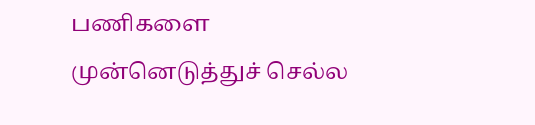பணிகளை முன்னெடுத்துச் செல்ல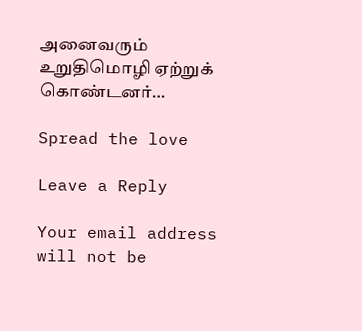அனைவரும் உறுதிமொழி ஏற்றுக் கொண்டனர்…

Spread the love

Leave a Reply

Your email address will not be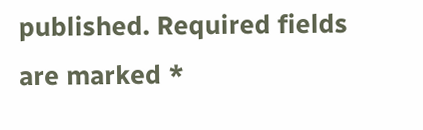published. Required fields are marked *